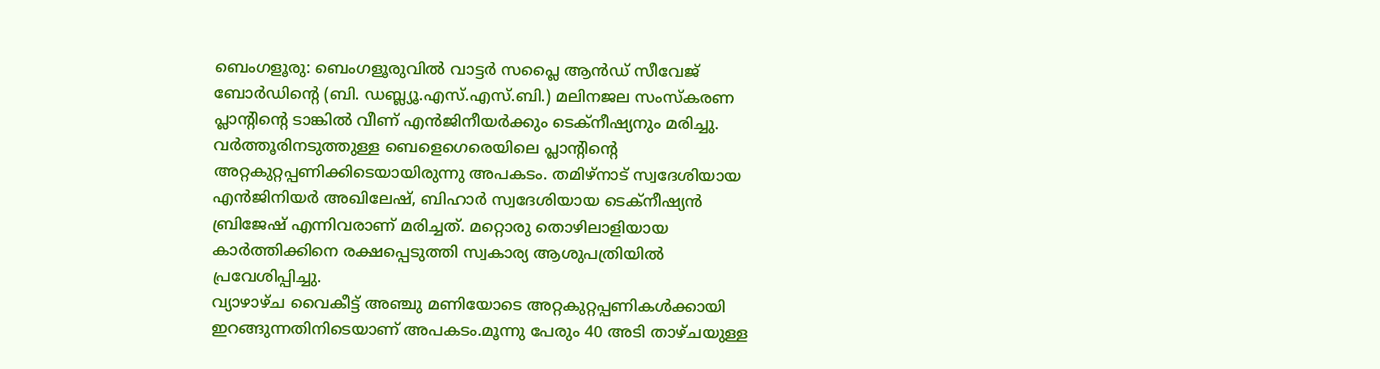ബെംഗളൂരു: ബെംഗളൂരുവിൽ വാട്ടർ സപ്ലൈ ആൻഡ് സീവേജ് ബോർഡിൻ്റെ (ബി. ഡബ്ല്യൂ.എസ്.എസ്.ബി.) മലിനജല സംസ്കരണ പ്ലാന്റിന്റെ ടാങ്കിൽ വീണ് എൻജിനീയർക്കും ടെക്നീഷ്യനും മരിച്ചു. വർത്തൂരിനടുത്തുള്ള ബെളെഗെരെയിലെ പ്ലാന്റിന്റെ അറ്റകുറ്റപ്പണിക്കിടെയായിരുന്നു അപകടം. തമിഴ്നാട് സ്വദേശിയായ എൻജിനിയർ അഖിലേഷ്, ബിഹാർ സ്വദേശിയായ ടെക്നീഷ്യൻ ബ്രിജേഷ് എന്നിവരാണ് മരിച്ചത്. മറ്റൊരു തൊഴിലാളിയായ കാർത്തിക്കിനെ രക്ഷപ്പെടുത്തി സ്വകാര്യ ആശുപത്രിയിൽ പ്രവേശിപ്പിച്ചു.
വ്യാഴാഴ്ച വൈകീട്ട് അഞ്ചു മണിയോടെ അറ്റകുറ്റപ്പണികൾക്കായി ഇറങ്ങുന്നതിനിടെയാണ് അപകടം.മൂന്നു പേരും 40 അടി താഴ്ചയുള്ള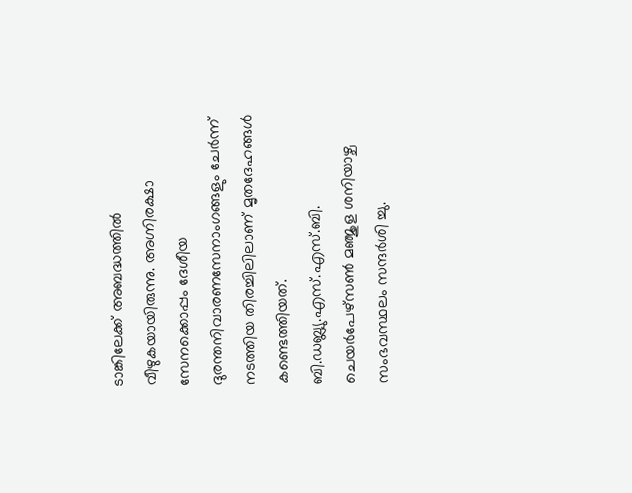ടാങ്കിലേക്ക് അബദ്ധത്തിൽ വീഴുകയായിരുന്നു. അഗ്നിരക്ഷാ സേനക്കൊപ്പം ദേശീയ ദുരന്തനിവാരണസേനാംഗങ്ങളും ചേർന്ന് നടത്തിയ തിരച്ചിലിലാണ് മൃതദേഹങ്ങൾ കണ്ടെത്തിയത്.
ബി.ഡബ്ല്യു.എസ്.എസ്.ബി. ചെയർപേഴ്സൺ മഞ്ജുള ശനിയാഴ്ച സംഭവസ്ഥലം സന്ദർശി ച്ചു.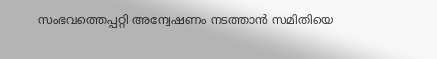സംഭവത്തെപ്പറ്റി അന്വേഷണം നടത്താൻ സമിതിയെ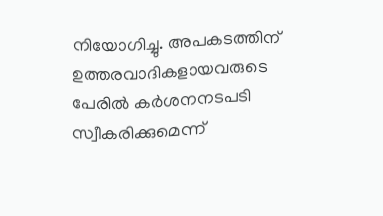നിയോഗിച്ചു. അപകടത്തിന് ഉത്തരവാദികളായവരുടെ പേരിൽ കർശനനടപടി സ്വീകരിക്കുമെന്ന്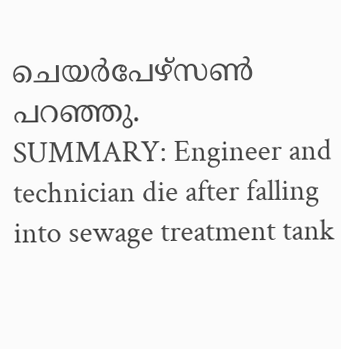ചെയർപേഴ്സൺ പറഞ്ഞു.
SUMMARY: Engineer and technician die after falling into sewage treatment tank